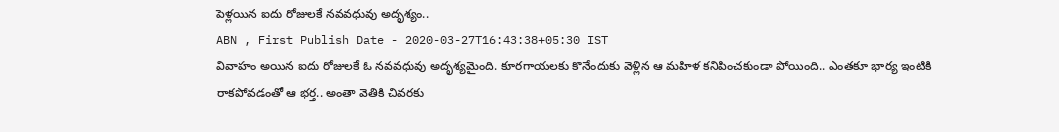పెళ్లయిన ఐదు రోజులకే నవవధువు అదృశ్యం..
ABN , First Publish Date - 2020-03-27T16:43:38+05:30 IST
వివాహం అయిన ఐదు రోజులకే ఓ నవవధువు అదృశ్యమైంది. కూరగాయలకు కొనేందుకు వెళ్లిన ఆ మహిళ కనిపించకుండా పోయింది.. ఎంతకూ భార్య ఇంటికి రాకపోవడంతో ఆ భర్త.. అంతా వెతికి చివరకు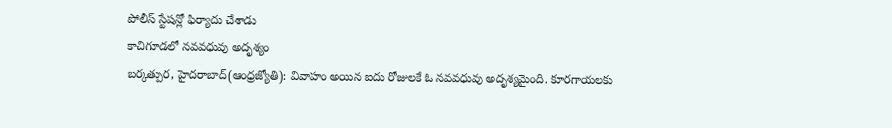పోలీస్ స్టేషన్లో ఫిర్యాదు చేశాడు
కాచిగూడలో నవవధువు అదృశ్యం
బర్కత్పుర, హైదరాబాద్(ఆంధ్రజ్యోతి): వివాహం అయిన ఐదు రోజులకే ఓ నవవధువు అదృశ్యమైంది. కూరగాయలకు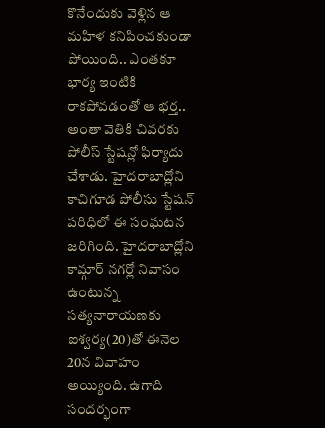కొనేందుకు వెళ్లిన ఆ మహిళ కనిపించకుండా పోయింది.. ఎంతకూ భార్య ఇంటికి రాకపోవడంతో ఆ భర్త.. అంతా వెతికి చివరకు పోలీస్ స్టేషన్లో ఫిర్యాదు చేశాడు. హైదరాబాద్లోని కాచిగూడ పోలీసు స్టేషన్ పరిధిలో ఈ సంఘటన జరిగింది. హైదరాబాద్లోని కామ్గార్ నగర్లో నివాసం ఉంటున్న సత్యనారాయణకు ఐశ్వర్య(20)తో ఈనెల 20న వివాహం అయ్యింది. ఉగాది సందర్భంగా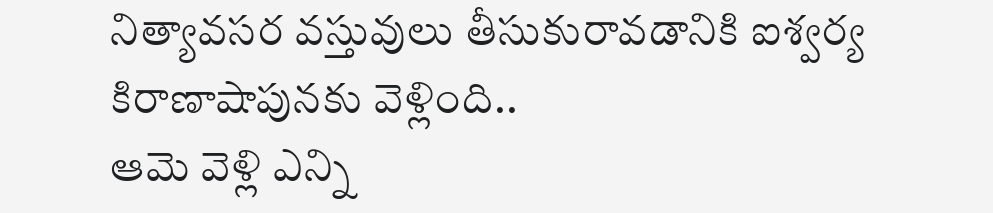నిత్యావసర వస్తువులు తీసుకురావడానికి ఐశ్వర్య కిరాణాషాపునకు వెళ్లింది..
ఆమె వెళ్లి ఎన్ని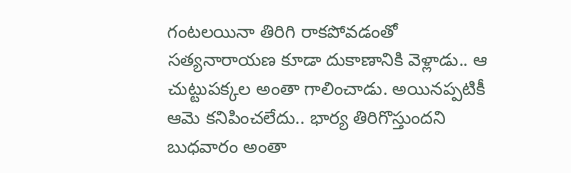గంటలయినా తిరిగి రాకపోవడంతో సత్యనారాయణ కూడా దుకాణానికి వెళ్లాడు.. ఆ చుట్టుపక్కల అంతా గాలించాడు. అయినప్పటికీ ఆమె కనిపించలేదు.. భార్య తిరిగొస్తుందని బుధవారం అంతా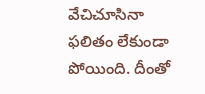వేచిచూసినా ఫలితం లేకుండా పోయింది. దీంతో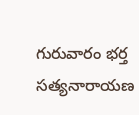గురువారం భర్త సత్యనారాయణ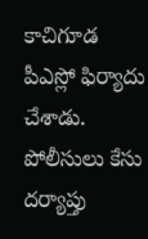కాచిగూడ పీఎస్లో ఫిర్యాదు చేశాడు. పోలీసులు కేసు దర్యాప్తు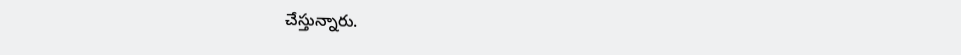చేస్తున్నారు.